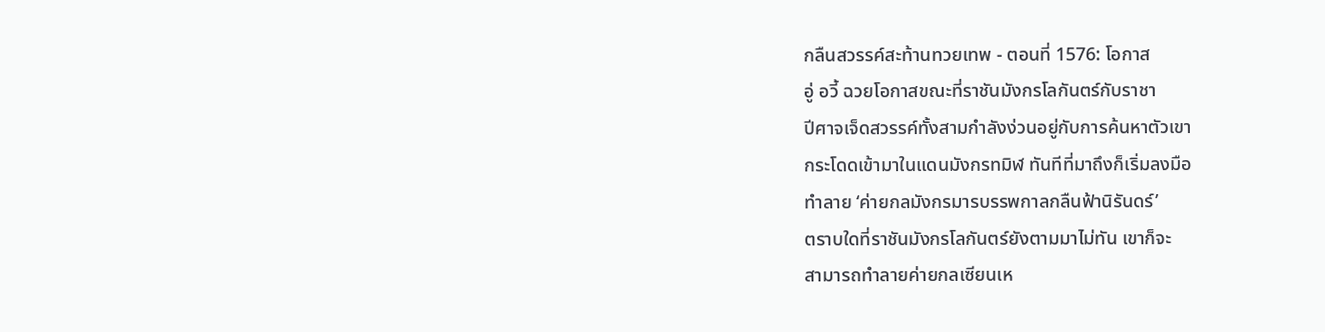กลืนสวรรค์สะท้านทวยเทพ - ตอนที่ 1576: โอกาส
อู่ อวี้ ฉวยโอกาสขณะที่ราชันมังกรโลกันตร์กับราชา
ปีศาจเจ็ดสวรรค์ทั้งสามกำลังง่วนอยู่กับการค้นหาตัวเขา
กระโดดเข้ามาในแดนมังกรทมิฬ ทันทีที่มาถึงก็เริ่มลงมือ
ทำลาย ‘ค่ายกลมังกรมารบรรพกาลกลืนฟ้านิรันดร์’
ตราบใดที่ราชันมังกรโลกันตร์ยังตามมาไม่ทัน เขาก็จะ
สามารถทำลายค่ายกลเซียนเห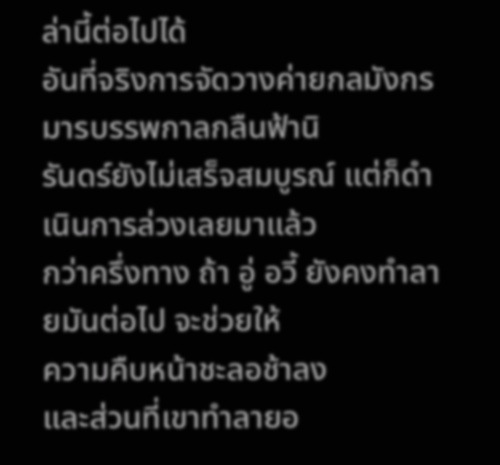ล่านี้ต่อไปได้
อันที่จริงการจัดวางค่ายกลมังกรมารบรรพกาลกลืนฟ้านิ
รันดร์ยังไม่เสร็จสมบูรณ์ แต่ก็ดำเนินการล่วงเลยมาแล้ว
กว่าครึ่งทาง ถ้า อู่ อวี้ ยังคงทำลายมันต่อไป จะช่วยให้
ความคืบหน้าชะลอช้าลง
และส่วนที่เขาทำลายอ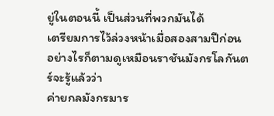ยู่ในตอนนี้ เป็นส่วนที่พวกมันได้
เตรียมการไว้ล่วงหน้าเมื่อสองสามปีก่อน
อย่างไรก็ตามดูเหมือนราชันมังกรโลกันตร์จะรู้แล้วว่า
ค่ายกลมังกรมาร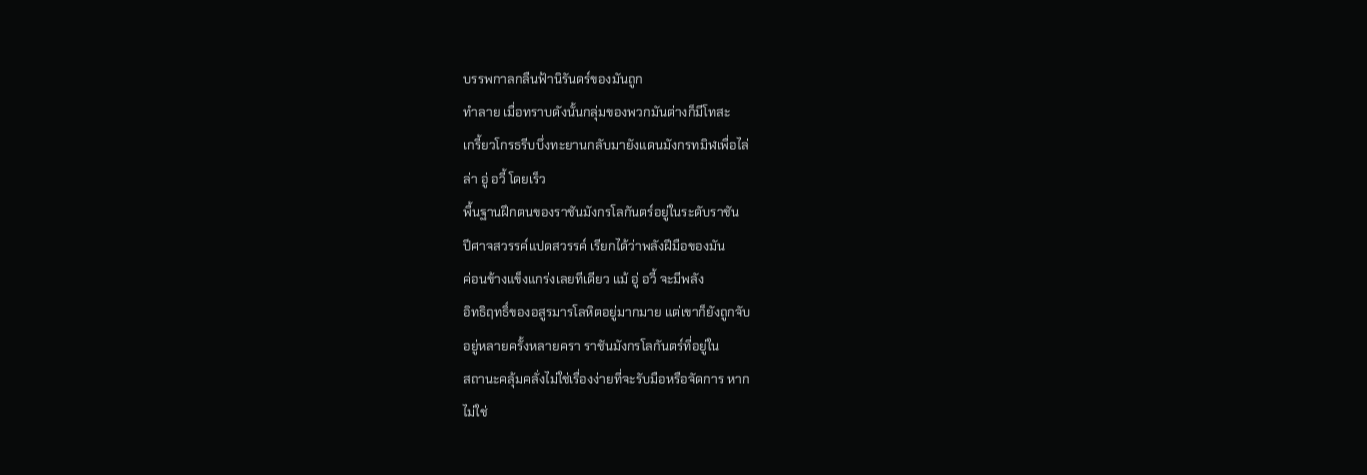บรรพกาลกลืนฟ้านิรันดร์ของมันถูก
ทำลาย เมื่อทราบดังนั้นกลุ่มของพวกมันต่างก็มีโทสะ
เกรี้ยวโกรธรีบบึ่งทะยานกลับมายังแดนมังกรทมิฬเพื่อไล่
ล่า อู่ อวี้ โดยเร็ว
พื้นฐานฝึกตนของราชันมังกรโลกันตร์อยู่ในระดับราชัน
ปีศาจสวรรค์แปดสวรรค์ เรียกได้ว่าพลังฝีมือของมัน
ค่อนข้างแข็งแกร่งเลยทีเดียว แม้ อู่ อวี้ จะมีพลัง
อิทธิฤทธิ์ของอสูรมารโลหิตอยู่มากมาย แต่เขาก็ยังถูกจับ
อยู่หลายครั้งหลายครา ราชันมังกรโลกันตร์ที่อยู่ใน
สถานะคลุ้มคลั่งไม่ใช่เรื่องง่ายที่จะรับมือหรือจัดการ หาก
ไม่ใช่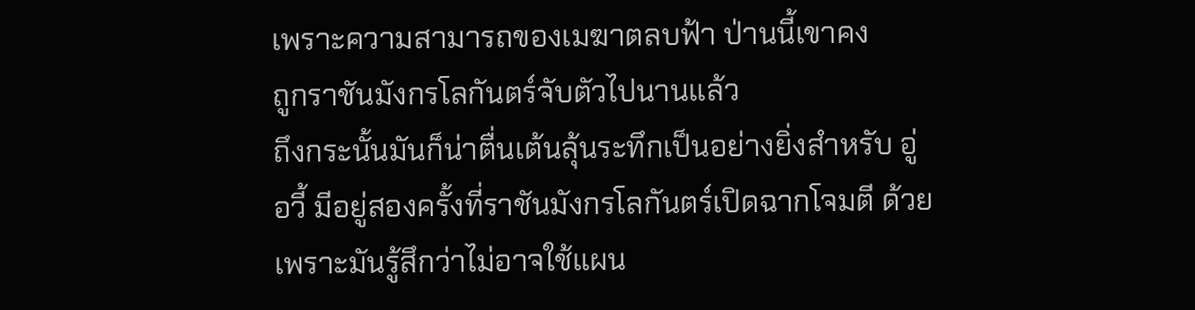เพราะความสามารถของเมฆาตลบฟ้า ป่านนี้เขาคง
ถูกราชันมังกรโลกันตร์จับตัวไปนานแล้ว
ถึงกระนั้นมันก็น่าตื่นเต้นลุ้นระทึกเป็นอย่างยิ่งสำหรับ อู่
อวี้ มีอยู่สองครั้งที่ราชันมังกรโลกันตร์เปิดฉากโจมตี ด้วย
เพราะมันรู้สึกว่าไม่อาจใช้แผน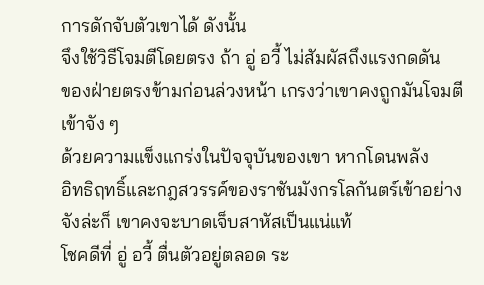การดักจับตัวเขาได้ ดังนั้น
จึงใช้วิธีโจมตีโดยตรง ถ้า อู่ อวี้ ไม่สัมผัสถึงแรงกดดัน
ของฝ่ายตรงข้ามก่อนล่วงหน้า เกรงว่าเขาคงถูกมันโจมตี
เข้าจัง ๆ
ด้วยความแข็งแกร่งในปัจจุบันของเขา หากโดนพลัง
อิทธิฤทธิ์และกฎสวรรค์ของราชันมังกรโลกันตร์เข้าอย่าง
จังล่ะก็ เขาคงจะบาดเจ็บสาหัสเป็นแน่แท้
โชคดีที่ อู่ อวี้ ตื่นตัวอยู่ตลอด ระ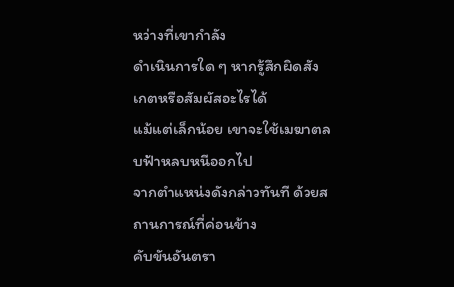หว่างที่เขากำลัง
ดำเนินการใด ๆ หากรู้สึกผิดสังเกตหรือสัมผัสอะไรได้
แม้แต่เล็กน้อย เขาจะใช้เมฆาตลบฟ้าหลบหนีออกไป
จากตำแหน่งดังกล่าวทันที ด้วยสถานการณ์ที่ค่อนข้าง
คับขันอันตรา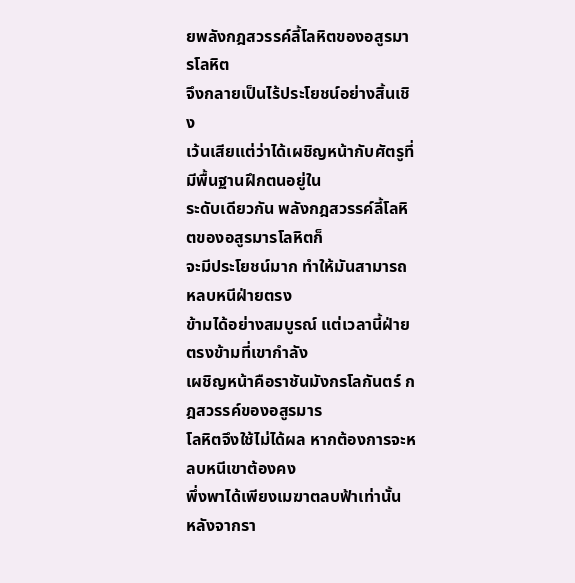ยพลังกฎสวรรค์ลี้โลหิตของอสูรมารโลหิต
จึงกลายเป็นไร้ประโยชน์อย่างสิ้นเชิง
เว้นเสียแต่ว่าได้เผชิญหน้ากับศัตรูที่มีพื้นฐานฝึกตนอยู่ใน
ระดับเดียวกัน พลังกฎสวรรค์ลี้โลหิตของอสูรมารโลหิตก็
จะมีประโยชน์มาก ทำให้มันสามารถหลบหนีฝ่ายตรง
ข้ามได้อย่างสมบูรณ์ แต่เวลานี้ฝ่ายตรงข้ามที่เขากำลัง
เผชิญหน้าคือราชันมังกรโลกันตร์ กฎสวรรค์ของอสูรมาร
โลหิตจึงใช้ไม่ได้ผล หากต้องการจะหลบหนีเขาต้องคง
พึ่งพาได้เพียงเมฆาตลบฟ้าเท่านั้น
หลังจากรา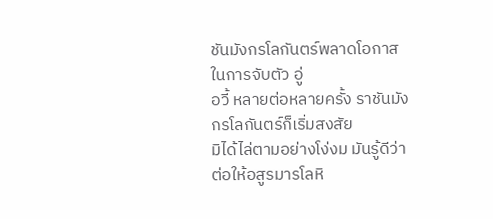ชันมังกรโลกันตร์พลาดโอกาสในการจับตัว อู่
อวี้ หลายต่อหลายครั้ง ราชันมังกรโลกันตร์ก็เริ่มสงสัย
มิได้ไล่ตามอย่างโง่งม มันรู้ดีว่าต่อให้อสูรมารโลหิ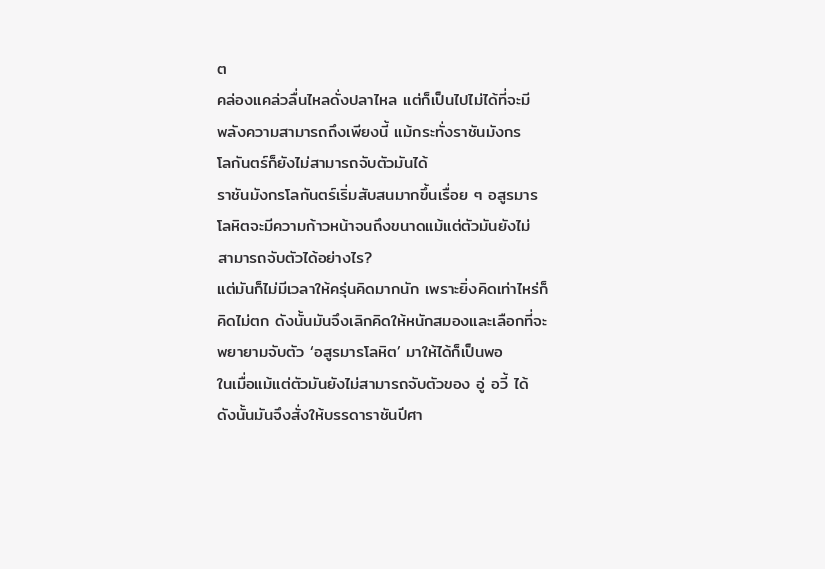ต
คล่องแคล่วลื่นไหลดั่งปลาไหล แต่ก็เป็นไปไม่ได้ที่จะมี
พลังความสามารถถึงเพียงนี้ แม้กระทั่งราชันมังกร
โลกันตร์ก็ยังไม่สามารถจับตัวมันได้
ราชันมังกรโลกันตร์เริ่มสับสนมากขึ้นเรื่อย ๆ อสูรมาร
โลหิตจะมีความก้าวหน้าจนถึงขนาดแม้แต่ตัวมันยังไม่
สามารถจับตัวได้อย่างไร?
แต่มันก็ไม่มีเวลาให้ครุ่นคิดมากนัก เพราะยิ่งคิดเท่าไหร่ก็
คิดไม่ตก ดังนั้นมันจึงเลิกคิดให้หนักสมองและเลือกที่จะ
พยายามจับตัว ‘อสูรมารโลหิต’ มาให้ได้ก็เป็นพอ
ในเมื่อแม้แต่ตัวมันยังไม่สามารถจับตัวของ อู่ อวี้ ได้
ดังนั้นมันจึงสั่งให้บรรดาราชันปีศา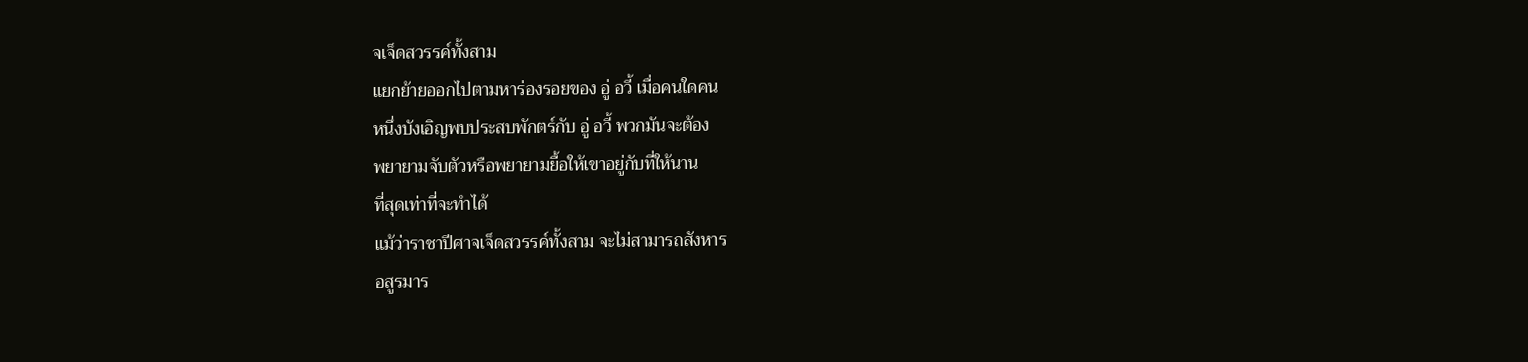จเจ็ดสวรรค์ทั้งสาม
แยกย้ายออกไปตามหาร่องรอยของ อู่ อวี้ เมื่อคนใดคน
หนึ่งบังเอิญพบประสบพักตร์กับ อู่ อวี้ พวกมันจะต้อง
พยายามจับตัวหรือพยายามยื้อให้เขาอยู่กับที่ให้นาน
ที่สุดเท่าที่จะทำได้
แม้ว่าราชาปีศาจเจ็ดสวรรค์ทั้งสาม จะไม่สามารถสังหาร
อสูรมาร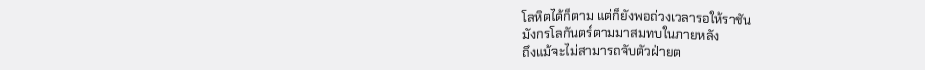โลหิตได้ก็ตาม แต่ก็ยังพอถ่วงเวลารอให้ราชัน
มังกรโลกันตร์ตามมาสมทบในภายหลัง
ถึงแม้จะไม่สามารถจับตัวฝ่ายต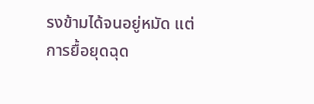รงข้ามได้จนอยู่หมัด แต่
การยื้อยุดฉุด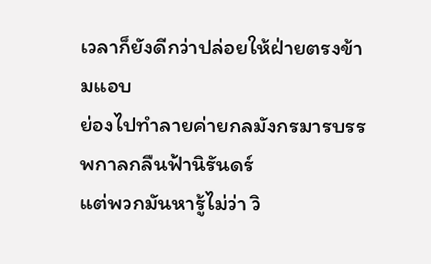เวลาก็ยังดีกว่าปล่อยให้ฝ่ายตรงข้ามแอบ
ย่องไปทำลายค่ายกลมังกรมารบรรพกาลกลืนฟ้านิรันดร์
แต่พวกมันหารู้ไม่ว่า วิ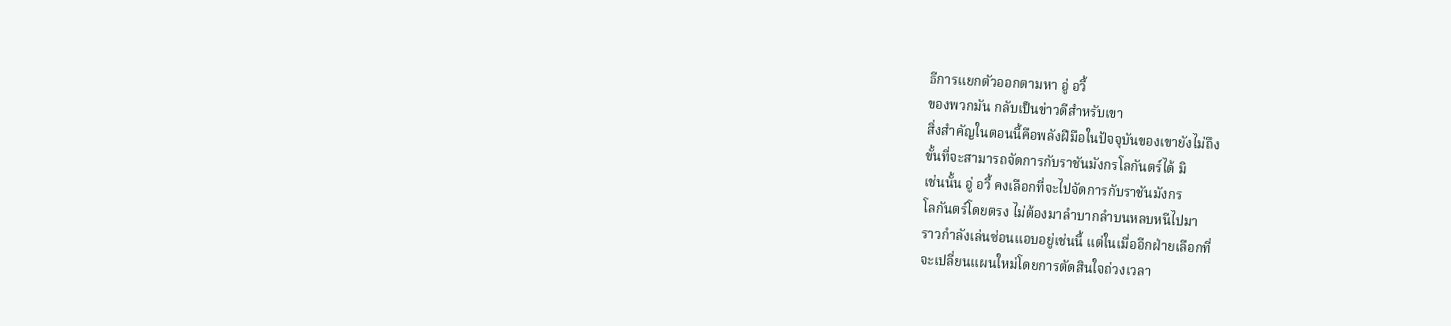ธีการแยกตัวออกตามหา อู่ อวี้
ของพวกมัน กลับเป็นข่าวดีสำหรับเขา
สิ่งสำคัญในตอนนี้คือพลังฝีมือในปัจจุบันของเขายังไม่ถึง
ขั้นที่จะสามารถจัดการกับราชันมังกรโลกันตร์ได้ มิ
เช่นนั้น อู่ อวี้ คงเลือกที่จะไปจัดการกับราชันมังกร
โลกันตร์โดยตรง ไม่ต้องมาลำบากลำบนหลบหนีไปมา
ราวกำลังเล่นซ่อนแอบอยู่เช่นนี้ แต่ในเมื่ออีกฝ่ายเลือกที่
จะเปลี่ยนแผนใหม่โดยการตัดสินใจถ่วงเวลา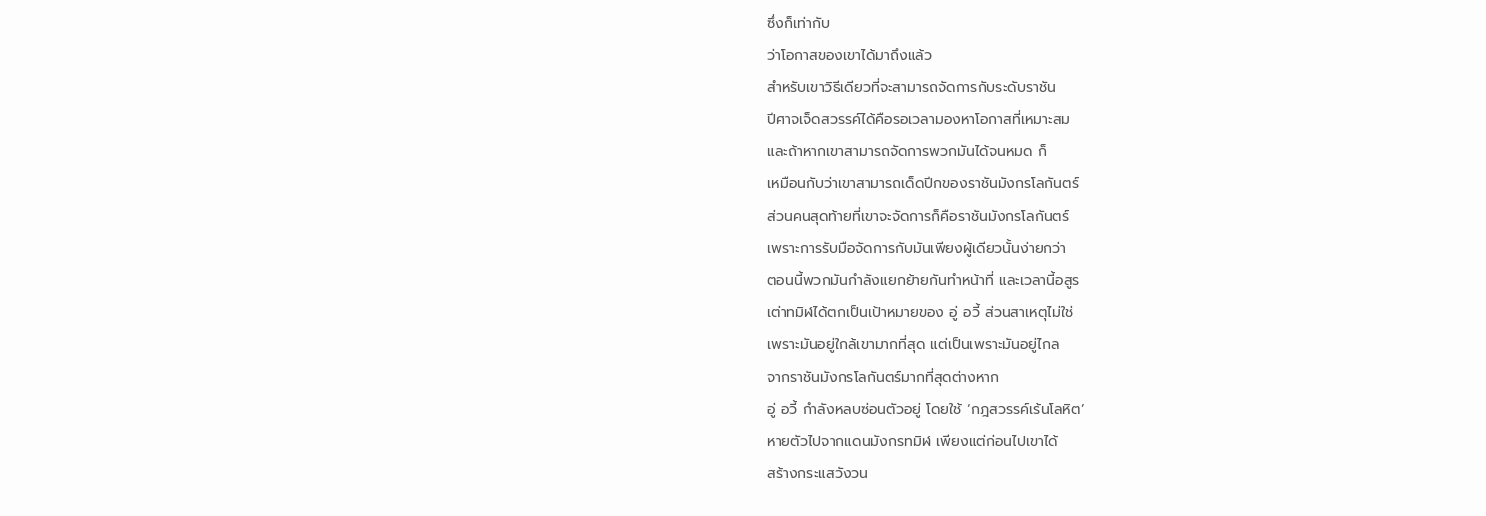ซึ่งก็เท่ากับ
ว่าโอกาสของเขาได้มาถึงแล้ว
สำหรับเขาวิธีเดียวที่จะสามารถจัดการกับระดับราชัน
ปีศาจเจ็ดสวรรค์ได้คือรอเวลามองหาโอกาสที่เหมาะสม
และถ้าหากเขาสามารถจัดการพวกมันได้จนหมด ก็
เหมือนกับว่าเขาสามารถเด็ดปีกของราชันมังกรโลกันตร์
ส่วนคนสุดท้ายที่เขาจะจัดการก็คือราชันมังกรโลกันตร์
เพราะการรับมือจัดการกับมันเพียงผู้เดียวนั้นง่ายกว่า
ตอนนี้พวกมันกำลังแยกย้ายกันทำหน้าที่ และเวลานี้อสูร
เต่าทมิฬได้ตกเป็นเป้าหมายของ อู่ อวี้ ส่วนสาเหตุไม่ใช่
เพราะมันอยู่ใกล้เขามากที่สุด แต่เป็นเพราะมันอยู่ไกล
จากราชันมังกรโลกันตร์มากที่สุดต่างหาก
อู่ อวี้ กำลังหลบซ่อนตัวอยู่ โดยใช้ ‘กฎสวรรค์เร้นโลหิต’
หายตัวไปจากแดนมังกรทมิฬ เพียงแต่ก่อนไปเขาได้
สร้างกระแสวังวน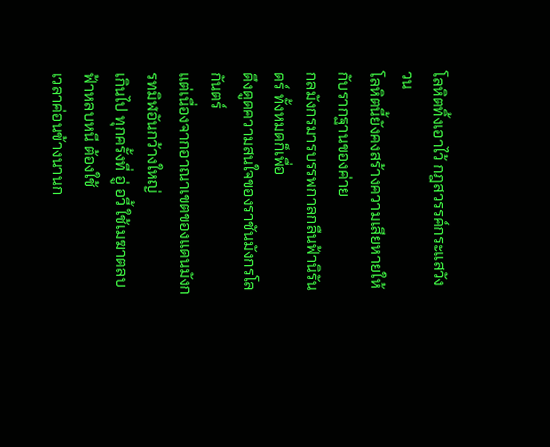โลหิตทิ้งเอาไว้ กฎสวรรค์กระแสวังวน
โลหิตนี้ยังคงสร้างความเสียหายให้กับรากฐานของค่าย
กลมังกรมารบรรพกาลกลืนฟ้านิรันดร์ ทั้งหมดก็เพื่อ
ดึงดูดความสนใจของราชันมังกรโลกันตร์
แต่เนื่องจากอาณาเขตของแดนมังกรทมิฬอันกว้างใหญ่
เกินไป ทุกครั้งที่ อู่ อวี้ ใช้เมฆาตลบฟ้าหลบหนี ต้องใช้
เวลาค่อนข้างนานก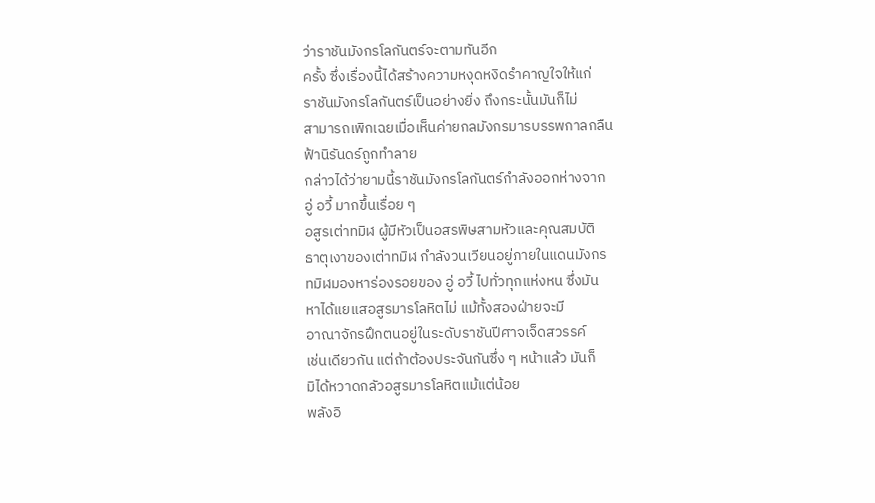ว่าราชันมังกรโลกันตร์จะตามทันอีก
ครั้ง ซึ่งเรื่องนี้ได้สร้างความหงุดหงิดรำคาญใจให้แก่
ราชันมังกรโลกันตร์เป็นอย่างยิ่ง ถึงกระนั้นมันก็ไม่
สามารถเพิกเฉยเมื่อเห็นค่ายกลมังกรมารบรรพกาลกลืน
ฟ้านิรันดร์ถูกทำลาย
กล่าวได้ว่ายามนี้ราชันมังกรโลกันตร์กำลังออกห่างจาก
อู่ อวี้ มากขึ้นเรื่อย ๆ
อสูรเต่าทมิฬ ผู้มีหัวเป็นอสรพิษสามหัวและคุณสมบัติ
ธาตุเงาของเต่าทมิฬ กำลังวนเวียนอยู่ภายในแดนมังกร
ทมิฬมองหาร่องรอยของ อู่ อวี้ ไปทั่วทุกแห่งหน ซึ่งมัน
หาได้แยแสอสูรมารโลหิตไม่ แม้ทั้งสองฝ่ายจะมี
อาณาจักรฝึกตนอยู่ในระดับราชันปีศาจเจ็ดสวรรค์
เช่นเดียวกัน แต่ถ้าต้องประจันกันซึ่ง ๆ หน้าแล้ว มันก็
มิได้หวาดกลัวอสูรมารโลหิตแม้แต่น้อย
พลังอิ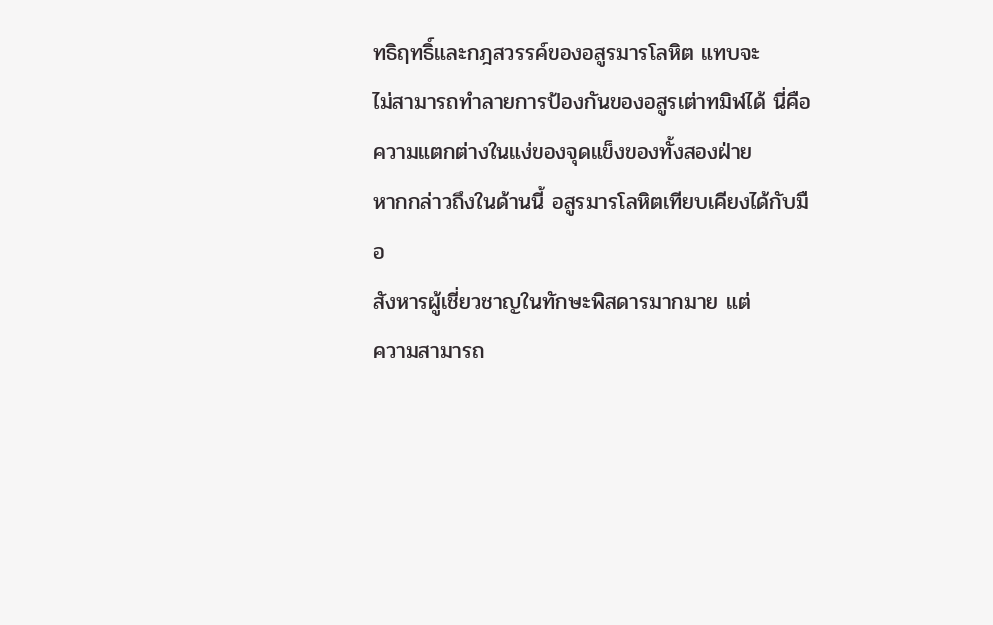ทธิฤทธิ์และกฎสวรรค์ของอสูรมารโลหิต แทบจะ
ไม่สามารถทำลายการป้องกันของอสูรเต่าทมิฬได้ นี่คือ
ความแตกต่างในแง่ของจุดแข็งของทั้งสองฝ่าย
หากกล่าวถึงในด้านนี้ อสูรมารโลหิตเทียบเคียงได้กับมือ
สังหารผู้เชี่ยวชาญในทักษะพิสดารมากมาย แต่
ความสามารถ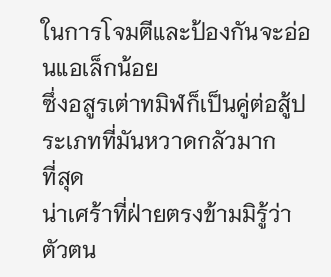ในการโจมตีและป้องกันจะอ่อนแอเล็กน้อย
ซึ่งอสูรเต่าทมิฬก็เป็นคู่ต่อสู้ประเภทที่มันหวาดกลัวมาก
ที่สุด
น่าเศร้าที่ฝ่ายตรงข้ามมิรู้ว่า ตัวตน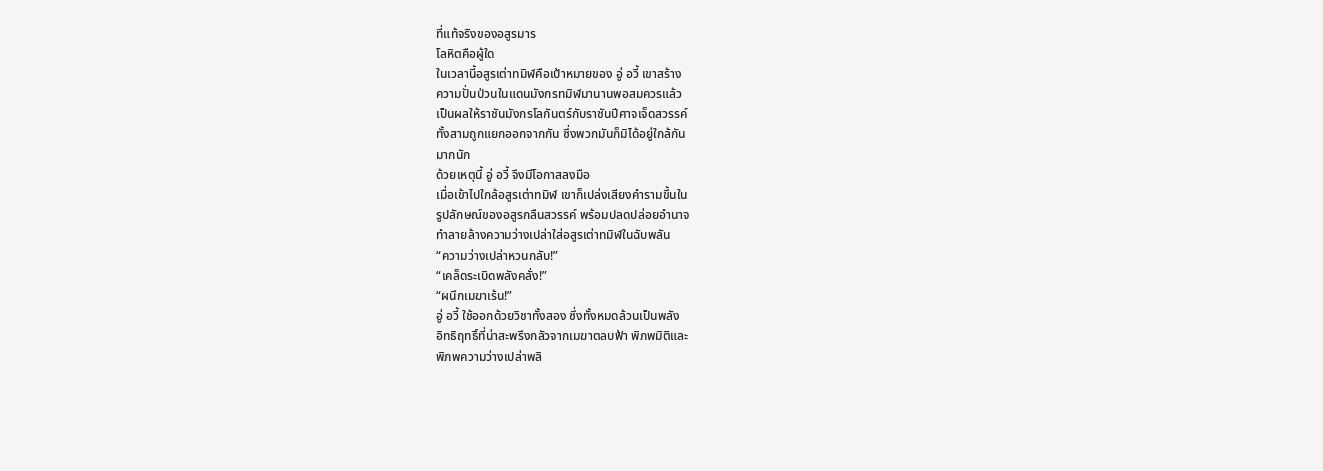ที่แท้จริงของอสูรมาร
โลหิตคือผู้ใด
ในเวลานี้อสูรเต่าทมิฬคือเป้าหมายของ อู่ อวี้ เขาสร้าง
ความปั่นป่วนในแดนมังกรทมิฬมานานพอสมควรแล้ว
เป็นผลให้ราชันมังกรโลกันตร์กับราชันปีศาจเจ็ดสวรรค์
ทั้งสามถูกแยกออกจากกัน ซึ่งพวกมันก็มิได้อยู่ใกล้กัน
มากนัก
ด้วยเหตุนี้ อู่ อวี้ จึงมีโอกาสลงมือ
เมื่อเข้าไปใกล้อสูรเต่าทมิฬ เขาก็เปล่งเสียงคำรามขึ้นใน
รูปลักษณ์ของอสูรกลืนสวรรค์ พร้อมปลดปล่อยอำนาจ
ทำลายล้างความว่างเปล่าใส่อสูรเต่าทมิฬในฉับพลัน
“ความว่างเปล่าหวนกลับ!”
“เคล็ดระเบิดพลังคลั่ง!”
“ผนึกเมฆาเร้น!”
อู่ อวี้ ใช้ออกด้วยวิชาทั้งสอง ซึ่งทั้งหมดล้วนเป็นพลัง
อิทธิฤทธิ์ที่น่าสะพรึงกลัวจากเมฆาตลบฟ้า พิภพมิติและ
พิภพความว่างเปล่าพลิ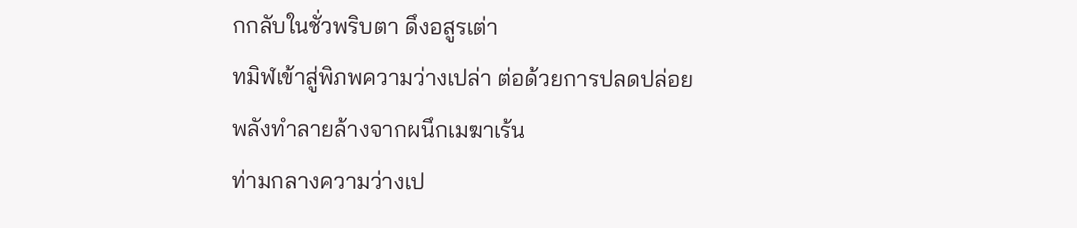กกลับในชั่วพริบตา ดึงอสูรเต่า
ทมิฬเข้าสู่พิภพความว่างเปล่า ต่อด้วยการปลดปล่อย
พลังทำลายล้างจากผนึกเมฆาเร้น
ท่ามกลางความว่างเป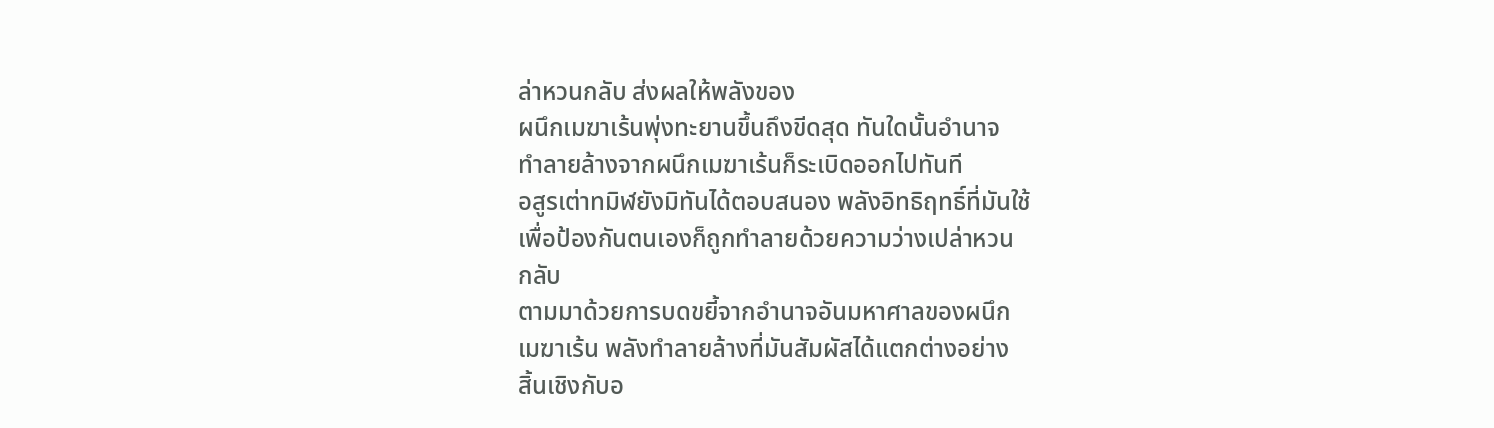ล่าหวนกลับ ส่งผลให้พลังของ
ผนึกเมฆาเร้นพุ่งทะยานขึ้นถึงขีดสุด ทันใดนั้นอำนาจ
ทำลายล้างจากผนึกเมฆาเร้นก็ระเบิดออกไปทันที
อสูรเต่าทมิฬยังมิทันได้ตอบสนอง พลังอิทธิฤทธิ์ที่มันใช้
เพื่อป้องกันตนเองก็ถูกทำลายด้วยความว่างเปล่าหวน
กลับ
ตามมาด้วยการบดขยี้จากอำนาจอันมหาศาลของผนึก
เมฆาเร้น พลังทำลายล้างที่มันสัมผัสได้แตกต่างอย่าง
สิ้นเชิงกับอ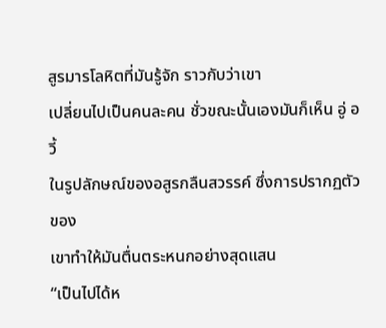สูรมารโลหิตที่มันรู้จัก ราวกับว่าเขา
เปลี่ยนไปเป็นคนละคน ชั่วขณะนั้นเองมันก็เห็น อู่ อวี้
ในรูปลักษณ์ของอสูรกลืนสวรรค์ ซึ่งการปรากฏตัวของ
เขาทำให้มันตื่นตระหนกอย่างสุดแสน
“เป็นไปได้ห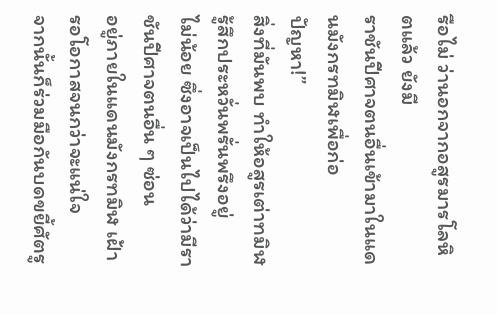รือไม่ ว่านอกจากอสูรมารโลหิตแล้ว ยังมี
ราชันปีศาจตนอื่นเข้ามาในแดนมังกรทมิฬเพื่อก่อ
ปัญหา!”
สิ่งที่มันพบ ทำให้อสูรเต่าทมิฬรู้สึกประหวั่นพรั่นพรึงอยู่
ไม่น้อย ซึ่งอาจเป็นไปได้ว่ามีราชันปีศาจตนอื่น ๆ ซ่อน
อยู่ภายในแดนมังกรทมิฬ เฝ้ารอโอกาสจนกว่าจะแน่ใจ
จากนั้นก็ร่วมมือกันบดขยี้ศัตรู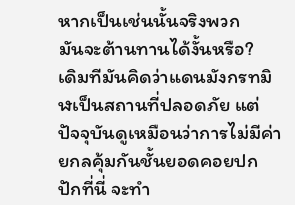หากเป็นเช่นนั้นจริงพวก
มันจะต้านทานได้งั้นหรือ?
เดิมทีมันคิดว่าแดนมังกรทมิฬเป็นสถานที่ปลอดภัย แต่
ปัจจุบันดูเหมือนว่าการไม่มีค่ายกลคุ้มกันชั้นยอดคอยปก
ปักที่นี่ จะทำ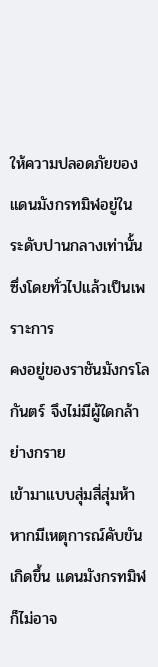ให้ความปลอดภัยของแดนมังกรทมิฬอยู่ใน
ระดับปานกลางเท่านั้น ซึ่งโดยทั่วไปแล้วเป็นเพราะการ
คงอยู่ของราชันมังกรโลกันตร์ จึงไม่มีผู้ใดกล้าย่างกราย
เข้ามาแบบสุ่มสี่สุ่มห้า
หากมีเหตุการณ์คับขันเกิดขึ้น แดนมังกรทมิฬก็ไม่อาจ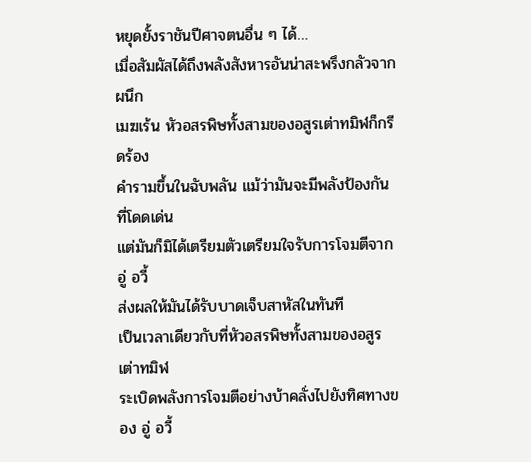หยุดยั้งราชันปีศาจตนอื่น ๆ ได้…
เมื่อสัมผัสได้ถึงพลังสังหารอันน่าสะพรึงกลัวจากผนึก
เมฆเร้น หัวอสรพิษทั้งสามของอสูรเต่าทมิฬก็กรีดร้อง
คำรามขึ้นในฉับพลัน แม้ว่ามันจะมีพลังป้องกันที่โดดเด่น
แต่มันก็มิได้เตรียมตัวเตรียมใจรับการโจมตีจาก อู่ อวี้
ส่งผลให้มันได้รับบาดเจ็บสาหัสในทันที
เป็นเวลาเดียวกับที่หัวอสรพิษทั้งสามของอสูรเต่าทมิฬ
ระเบิดพลังการโจมตีอย่างบ้าคลั่งไปยังทิศทางของ อู่ อวี้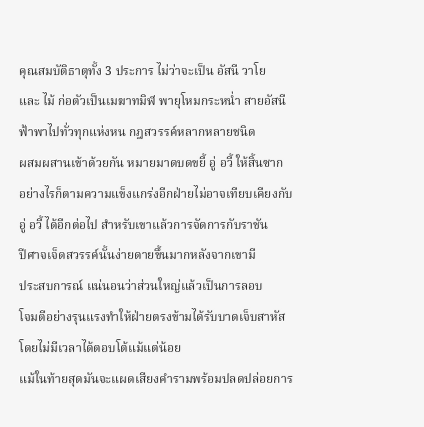คุณสมบัติธาตุทั้ง 3 ประการ ไม่ว่าจะเป็น อัสนี วาโย
และ ไม้ ก่อตัวเป็นเมฆาทมิฬ พายุโหมกระหน่ำ สายอัสนี
ฟ้าพาไปทั่วทุกแห่งหน กฎสวรรค์หลากหลายชนิด
ผสมผสานเข้าด้วยกัน หมายมาดบดขยี้ อู่ อวี้ ให้สิ้นซาก
อย่างไรก็ตามความแข็งแกร่งอีกฝ่ายไม่อาจเทียบเคียงกับ
อู่ อวี้ ได้อีกต่อไป สำหรับเขาแล้วการจัดการกับราชัน
ปีศาจเจ็ดสวรรค์นั้นง่ายดายขึ้นมากหลังจากเขามี
ประสบการณ์ แน่นอนว่าส่วนใหญ่แล้วเป็นการลอบ
โจมตีอย่างรุนแรงทำให้ฝ่ายตรงข้ามได้รับบาดเจ็บสาหัส
โดยไม่มีเวลาได้ตอบโต้แม้แต่น้อย
แม้ในท้ายสุดมันจะแผดเสียงคำรามพร้อมปลดปล่อยการ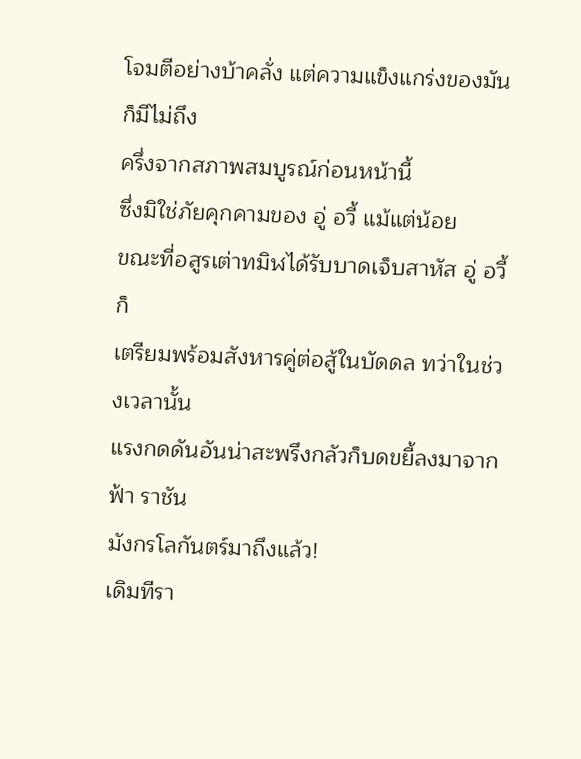โจมตีอย่างบ้าคลั่ง แต่ความแข็งแกร่งของมันก็มีไม่ถึง
ครึ่งจากสภาพสมบูรณ์ก่อนหน้านี้
ซึ่งมิใช่ภัยคุกคามของ อู่ อวี้ แม้แต่น้อย
ขณะที่อสูรเต่าทมิฬได้รับบาดเจ็บสาหัส อู่ อวี้ ก็
เตรียมพร้อมสังหารคู่ต่อสู้ในบัดดล ทว่าในช่วงเวลานั้น
แรงกดดันอันน่าสะพรึงกลัวก็บดขยี้ลงมาจากฟ้า ราชัน
มังกรโลกันตร์มาถึงแล้ว!
เดิมทีรา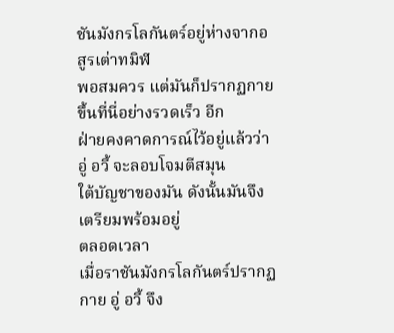ชันมังกรโลกันตร์อยู่ห่างจากอสูรเต่าทมิฬ
พอสมควร แต่มันก็ปรากฏกายขึ้นที่นี่อย่างรวดเร็ว อีก
ฝ่ายคงคาดการณ์ไว้อยู่แล้วว่า อู่ อวี้ จะลอบโจมตีสมุน
ใต้บัญชาของมัน ดังนั้นมันจึงเตรียมพร้อมอยู่
ตลอดเวลา
เมื่อราชันมังกรโลกันตร์ปรากฏกาย อู่ อวี้ จึง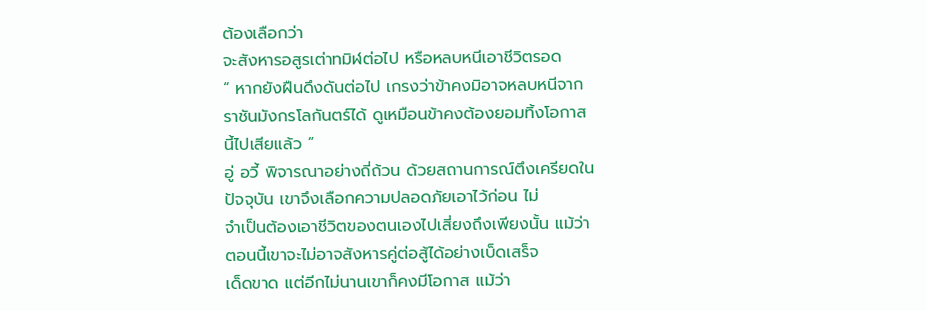ต้องเลือกว่า
จะสังหารอสูรเต่าทมิฬต่อไป หรือหลบหนีเอาชีวิตรอด
“ หากยังฝืนดึงดันต่อไป เกรงว่าข้าคงมิอาจหลบหนีจาก
ราชันมังกรโลกันตร์ได้ ดูเหมือนข้าคงต้องยอมทิ้งโอกาส
นี้ไปเสียแล้ว ”
อู่ อวี้ พิจารณาอย่างถี่ถ้วน ด้วยสถานการณ์ตึงเครียดใน
ปัจจุบัน เขาจึงเลือกความปลอดภัยเอาไว้ก่อน ไม่
จำเป็นต้องเอาชีวิตของตนเองไปเสี่ยงถึงเพียงนั้น แม้ว่า
ตอนนี้เขาจะไม่อาจสังหารคู่ต่อสู้ได้อย่างเบ็ดเสร็จ
เด็ดขาด แต่อีกไม่นานเขาก็คงมีโอกาส แม้ว่า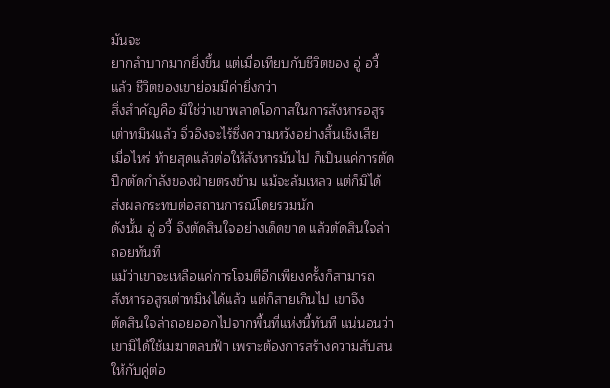มันจะ
ยากลำบากมากยิ่งขึ้น แต่เมื่อเทียบกับชีวิตของ อู่ อวี้
แล้ว ชีวิตของเขาย่อมมีค่ายิ่งกว่า
สิ่งสำคัญคือ มิใช่ว่าเขาพลาดโอกาสในการสังหารอสูร
เต่าทมิฬแล้ว จิ่วอิงจะไร้ซึ่งความหวังอย่างสิ้นเชิงเสีย
เมื่อไหร่ ท้ายสุดแล้วต่อให้สังหารมันไป ก็เป็นแค่การตัด
ปีกตัดกำลังของฝ่ายตรงข้าม แม้จะล้มเหลว แต่ก็มิได้
ส่งผลกระทบต่อสถานการณ์โดยรวมนัก
ดังนั้น อู่ อวี้ จึงตัดสินใจอย่างเด็ดขาด แล้วตัดสินใจล่า
ถอยทันที
แม้ว่าเขาจะเหลือแค่การโจมตีอีกเพียงครั้งก็สามารถ
สังหารอสูรเต่าทมิฬได้แล้ว แต่ก็สายเกินไป เขาจึง
ตัดสินใจล่าถอยออกไปจากพื้นที่แห่งนี้ทันที แน่นอนว่า
เขามิได้ใช้เมฆาตลบฟ้า เพราะต้องการสร้างความสับสน
ให้กับคู่ต่อ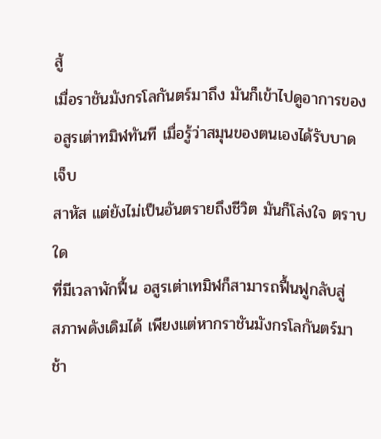สู้
เมื่อราชันมังกรโลกันตร์มาถึง มันก็เข้าไปดูอาการของ
อสูรเต่าทมิฬทันที เมื่อรู้ว่าสมุนของตนเองได้รับบาดเจ็บ
สาหัส แต่ยังไม่เป็นอันตรายถึงชีวิต มันก็โล่งใจ ตราบใด
ที่มีเวลาพักฟื้น อสูรเต่าเทมิฬก็สามารถฟื้นฟูกลับสู่
สภาพดังเดิมได้ เพียงแต่หากราชันมังกรโลกันตร์มาช้า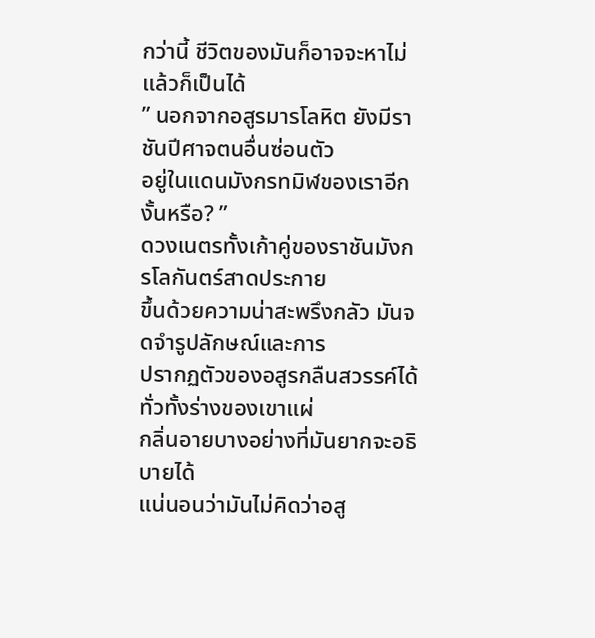กว่านี้ ชีวิตของมันก็อาจจะหาไม่แล้วก็เป็นได้
” นอกจากอสูรมารโลหิต ยังมีราชันปีศาจตนอื่นซ่อนตัว
อยู่ในแดนมังกรทมิฬของเราอีกงั้นหรือ? ”
ดวงเนตรทั้งเก้าคู่ของราชันมังกรโลกันตร์สาดประกาย
ขึ้นด้วยความน่าสะพรึงกลัว มันจดจำรูปลักษณ์และการ
ปรากฏตัวของอสูรกลืนสวรรค์ได้ ทั่วทั้งร่างของเขาแผ่
กลิ่นอายบางอย่างที่มันยากจะอธิบายได้
แน่นอนว่ามันไม่คิดว่าอสู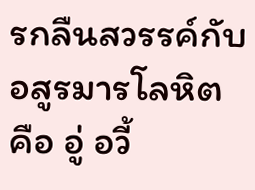รกลืนสวรรค์กับอสูรมารโลหิต
คือ อู่ อวี้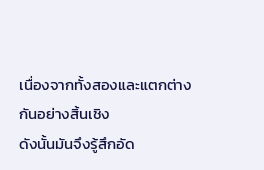เนื่องจากทั้งสองและแตกต่างกันอย่างสิ้นเชิง
ดังนั้นมันจึงรู้สึกอัด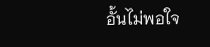อั้นไม่พอใจ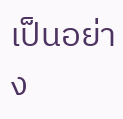เป็นอย่าง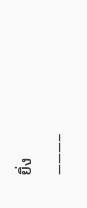ยิ่ง
———–